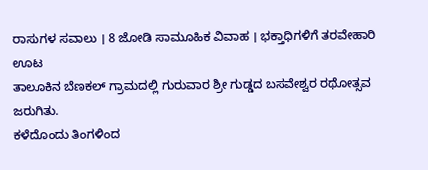ರಾಸುಗಳ ಸವಾಲು । 8 ಜೋಡಿ ಸಾಮೂಹಿಕ ವಿವಾಹ । ಭಕ್ತಾಧಿಗಳಿಗೆ ತರವೇಹಾರಿ ಊಟ
ತಾಲೂಕಿನ ಬೆಣಕಲ್ ಗ್ರಾಮದಲ್ಲಿ ಗುರುವಾರ ಶ್ರೀ ಗುಡ್ಡದ ಬಸವೇಶ್ವರ ರಥೋತ್ಸವ ಜರುಗಿತು.
ಕಳೆದೊಂದು ತಿಂಗಳಿಂದ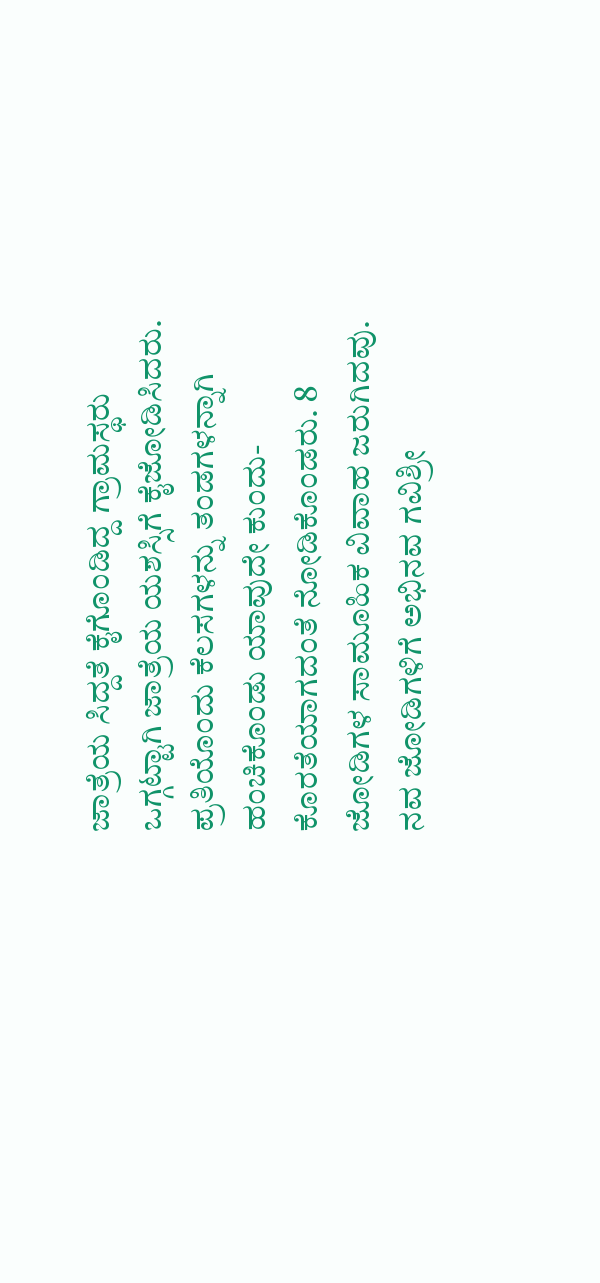ಜಾತ್ರೆಯ ಸಿದ್ದತೆ ಕೈಗೊಂಡಿದ್ದ ಗ್ರಾಮಸ್ಥರು ಒಗ್ಗಟ್ಟಾಗಿ ಜಾತ್ರೆಯ ಯಶಸ್ಸಿಗೆ ಕೈಜೋಡಿಸಿದರು. ಪ್ರತಿಯೊಂದು ಕೆಲಸಗಳನ್ನು ತಂಡಗಳನ್ನಾಗಿ ಹಂಚಿಕೊಂಡು ಯಾವುದೇ ಕುಂದು- ಕೊರತೆಯಾಗದಂತೆ ನೋಡಿಕೊಂಡರು. 8 ಜೋಡಿಗಳ ಸಾಮೂಹಿಕ ವಿವಾಹ ಜರುಗಿದವು. ನವ ಜೋಡಿಗಳಿಗೆ ಅಭಿನವ ಗವಿಶ್ರೀ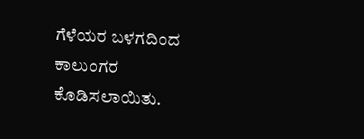ಗೆಳೆಯರ ಬಳಗದಿಂದ ಕಾಲುಂಗರ ಕೊಡಿಸಲಾಯಿತು.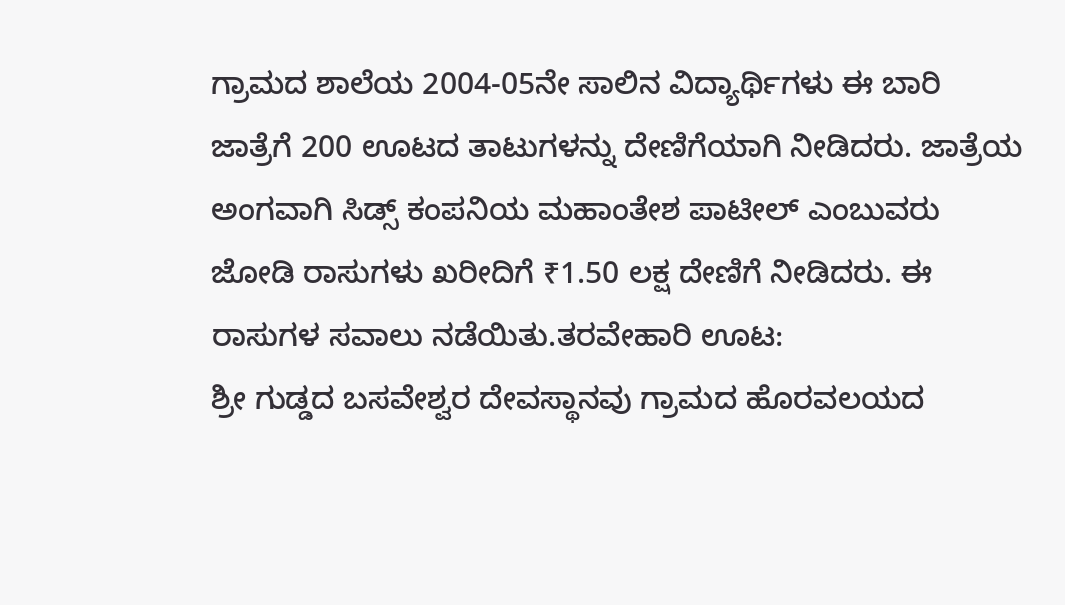ಗ್ರಾಮದ ಶಾಲೆಯ 2004-05ನೇ ಸಾಲಿನ ವಿದ್ಯಾರ್ಥಿಗಳು ಈ ಬಾರಿ ಜಾತ್ರೆಗೆ 200 ಊಟದ ತಾಟುಗಳನ್ನು ದೇಣಿಗೆಯಾಗಿ ನೀಡಿದರು. ಜಾತ್ರೆಯ ಅಂಗವಾಗಿ ಸಿಡ್ಸ್ ಕಂಪನಿಯ ಮಹಾಂತೇಶ ಪಾಟೀಲ್ ಎಂಬುವರು ಜೋಡಿ ರಾಸುಗಳು ಖರೀದಿಗೆ ₹1.50 ಲಕ್ಷ ದೇಣಿಗೆ ನೀಡಿದರು. ಈ ರಾಸುಗಳ ಸವಾಲು ನಡೆಯಿತು.ತರವೇಹಾರಿ ಊಟ:
ಶ್ರೀ ಗುಡ್ಡದ ಬಸವೇಶ್ವರ ದೇವಸ್ಥಾನವು ಗ್ರಾಮದ ಹೊರವಲಯದ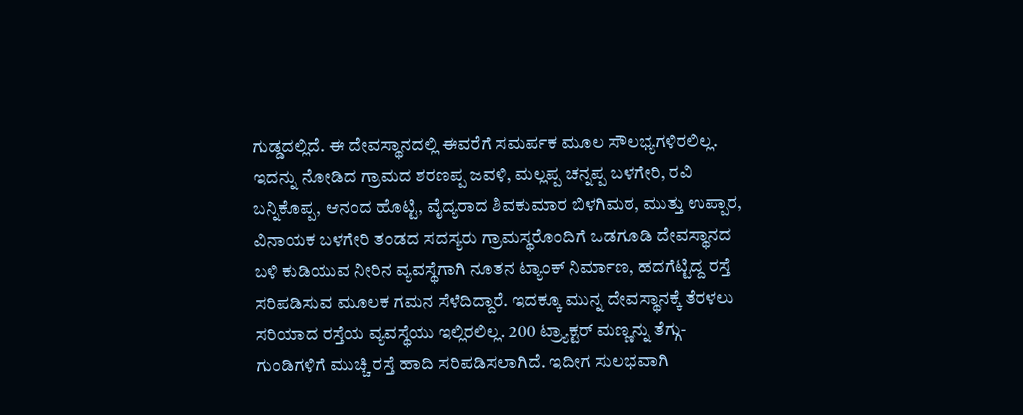ಗುಡ್ಡದಲ್ಲಿದೆ. ಈ ದೇವಸ್ಥಾನದಲ್ಲಿ ಈವರೆಗೆ ಸಮರ್ಪಕ ಮೂಲ ಸೌಲಭ್ಯಗಳಿರಲಿಲ್ಲ.
ಇದನ್ನು ನೋಡಿದ ಗ್ರಾಮದ ಶರಣಪ್ಪ ಜವಳಿ, ಮಲ್ಲಪ್ಪ ಚನ್ನಪ್ಪ ಬಳಗೇರಿ, ರವಿ ಬನ್ನಿಕೊಪ್ಪ, ಆನಂದ ಹೊಟ್ಟಿ, ವೈದ್ಯರಾದ ಶಿವಕುಮಾರ ಬಿಳಗಿಮಠ, ಮುತ್ತು ಉಪ್ಪಾರ, ವಿನಾಯಕ ಬಳಗೇರಿ ತಂಡದ ಸದಸ್ಯರು ಗ್ರಾಮಸ್ಥರೊಂದಿಗೆ ಒಡಗೂಡಿ ದೇವಸ್ಥಾನದ ಬಳಿ ಕುಡಿಯುವ ನೀರಿನ ವ್ಯವಸ್ಥೆಗಾಗಿ ನೂತನ ಟ್ಯಾಂಕ್ ನಿರ್ಮಾಣ, ಹದಗೆಟ್ಟಿದ್ದ ರಸ್ತೆ ಸರಿಪಡಿಸುವ ಮೂಲಕ ಗಮನ ಸೆಳೆದಿದ್ದಾರೆ. ಇದಕ್ಕೂ ಮುನ್ನ ದೇವಸ್ಥಾನಕ್ಕೆ ತೆರಳಲು ಸರಿಯಾದ ರಸ್ತೆಯ ವ್ಯವಸ್ಥೆಯು ಇಲ್ಲಿರಲಿಲ್ಲ. 200 ಟ್ರ್ಯಾಕ್ಟರ್ ಮಣ್ಣನ್ನು ತೆಗ್ಗು- ಗುಂಡಿಗಳಿಗೆ ಮುಚ್ಚಿ ರಸ್ತೆ ಹಾದಿ ಸರಿಪಡಿಸಲಾಗಿದೆ. ಇದೀಗ ಸುಲಭವಾಗಿ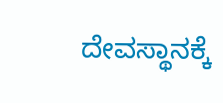ದೇವಸ್ಥಾನಕ್ಕೆ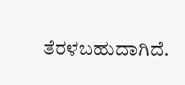ತೆರಳಬಹುದಾಗಿದೆ.